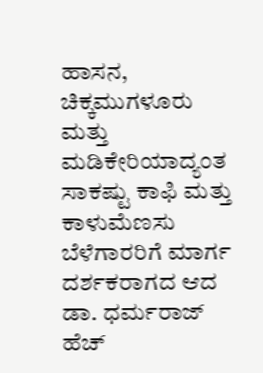ಹಾಸನ, ಚಿಕ್ಕಮುಗಳೂರು ಮತ್ತು ಮಡಿಕೇರಿಯಾದ್ಯಂತ ಸಾಕಷ್ಟು ಕಾಫಿ ಮತ್ತು ಕಾಳುಮೆಣಸು ಬೆಳೆಗಾರರಿಗೆ ಮಾರ್ಗ ದರ್ಶಕರಾಗದ ಆದ ಡಾ. ಧರ್ಮರಾಜ್ ಹೆಚ್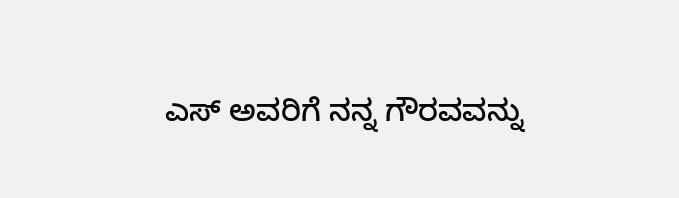ಎಸ್ ಅವರಿಗೆ ನನ್ನ ಗೌರವವನ್ನು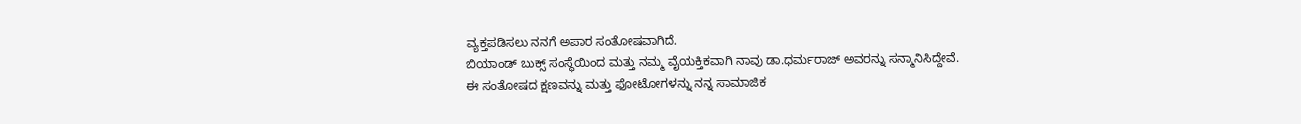ವ್ಯಕ್ತಪಡಿಸಲು ನನಗೆ ಅಪಾರ ಸಂತೋಷವಾಗಿದೆ.
ಬಿಯಾಂಡ್ ಬುಕ್ಸ್ ಸಂಸ್ಥೆಯಿಂದ ಮತ್ತು ನಮ್ಮ ವೈಯಕ್ತಿಕವಾಗಿ ನಾವು ಡಾ.ಧರ್ಮರಾಜ್ ಅವರನ್ನು ಸನ್ಮಾನಿಸಿದ್ದೇವೆ.
ಈ ಸಂತೋಷದ ಕ್ಷಣವನ್ನು ಮತ್ತು ಫೋಟೋಗಳನ್ನು ನನ್ನ ಸಾಮಾಜಿಕ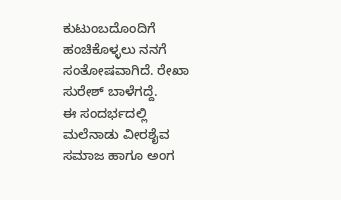ಕುಟುಂಬದೊಂದಿಗೆ ಹಂಚಿಕೊಳ್ಳಲು ನನಗೆ ಸಂತೋಷವಾಗಿದೆ. ರೇಖಾ ಸುರೇಶ್ ಬಾಳೆಗದ್ದೆ.
ಈ ಸಂದರ್ಭದಲ್ಲಿ ಮಲೆನಾಡು ವೀರಶೈವ ಸಮಾಜ ಹಾಗೂ ಅಂಗ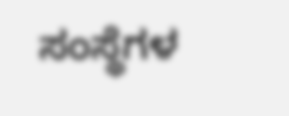ಸಂಸ್ಥೆಗಳ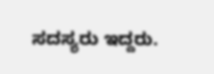ಸದಸ್ಯರು ಇದ್ದರು.